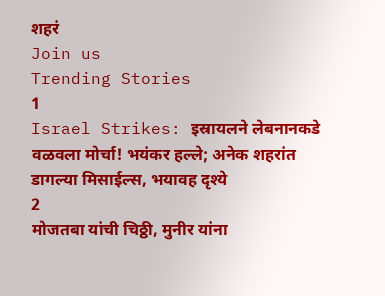शहरं
Join us
Trending Stories
1
Israel Strikes: इस्रायलने लेबनानकडे वळवला मोर्चा! भयंकर हल्ले; अनेक शहरांत डागल्या मिसाईल्स, भयावह दृश्ये
2
मोजतबा यांची चिठ्ठी, मुनीर यांना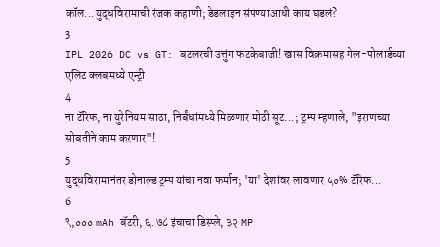कॉल...युद्धविरामाची रंजक कहाणी; डेडलाइन संपण्याआधी काय घडलं?
3
IPL 2026 DC vs GT: बटलरची उत्तुंग फटकेबाजी! खास विक्रमासह गेल-पोलार्डच्या एलिट क्लबमध्ये एन्ट्री
4
ना टॅरिफ, ना युरेनियम साठा, निर्बंधांमध्ये मिळणार मोठी सूट...; ट्रम्प म्हणाले, "इराणच्या सोबतीने काम करणार"!
5
युद्धविरामानंतर डोनाल्ड ट्रम्प यांचा नवा फर्मान; 'या' देशांवर लावणार ५०% टॅरिफ...
6
९,००० mAh बॅटरी, ६.७८ इंचाचा डिस्प्ले, ३२ MP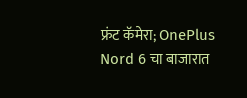फ्रंट कॅमेरा; OnePlus Nord 6 चा बाजारात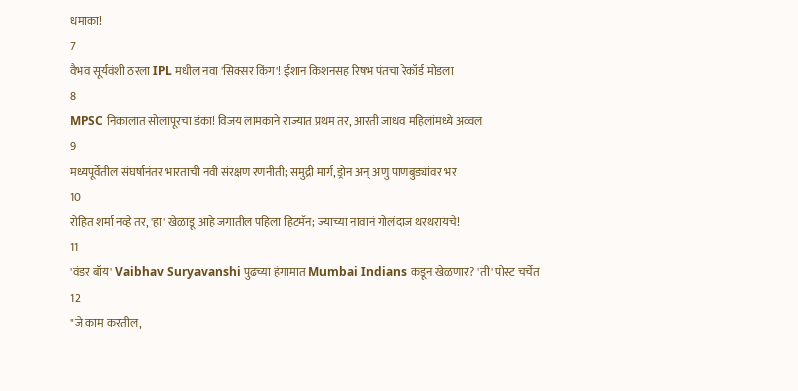धमाका!
7
वैभव सूर्यवंशी ठरला IPL मधील नवा 'सिक्सर किंग'! ईशान किशनसह रिषभ पंतचा रेकॉर्ड मोडला
8
MPSC निकालात सोलापूरचा डंका! विजय लामकाने राज्यात प्रथम तर, आरती जाधव महिलांमध्ये अव्वल
9
मध्यपूर्वेतील संघर्षानंतर भारताची नवी संरक्षण रणनीती; समुद्री मार्ग, ड्रोन अन् अणु पाणबुड्यांवर भर
10
रोहित शर्मा नव्हे तर, 'हा' खेळाडू आहे जगातील पहिला हिटमॅन; ज्याच्या नावानं गोलंदाज थरथरायचे!
11
'वंडर बॉय' Vaibhav Suryavanshi पुढच्या हंगामात Mumbai Indians कडून खेळणार? 'ती' पोस्ट चर्चेत
12
"जे काम करतील,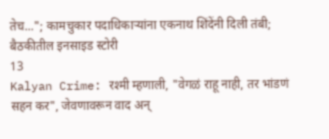तेच..."; कामचुकार पदाधिकाऱ्यांना एकनाथ शिंदेंनी दिली तंबी; बैठकीतील इनसाइड स्टोरी
13
Kalyan Crime: रश्मी म्हणाली, "वेगळं राहू नाही, तर भांडणं सहन कर", जेवणावरून वाद अन्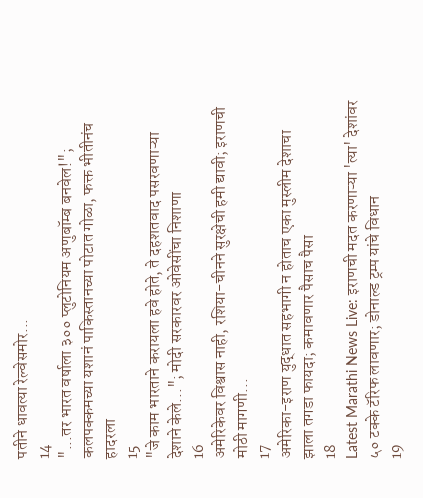पतीने धावत्या रेल्वेसमोर...
14
"...तर भारत वर्षाला ३०० प्लुटोनियम अणुबॉम्ब बनवेल!"; कलपक्कमच्या यशानं पाकिस्तानच्या पोटात गोळा, फक्त भीतीनंच हादरला
15
"जे काम भारताने करायला हवे होते, ते दहशतवाद पसरवणाऱ्या देशाने केले..."; मोदी सरकारवर ओवेसींचा निशाणा
16
अमेरिकेवर विश्वास नाही, रशिया-चीनने सुरक्षेची हमी द्यावी; इराणची मोठी मागणी...
17
अमेरिका-इराण युद्धात सहभागी न होताच एका मुस्लीम देशाचा झाला तगडा फायदा; कमावणार पैसाच पैसा
18
Latest Marathi News Live: इराणची मदत करणाऱ्या 'त्या' देशांवर ५० टक्के टॅरिफ लावणार; डोनाल्ड ट्रम्प यांचे विधान
19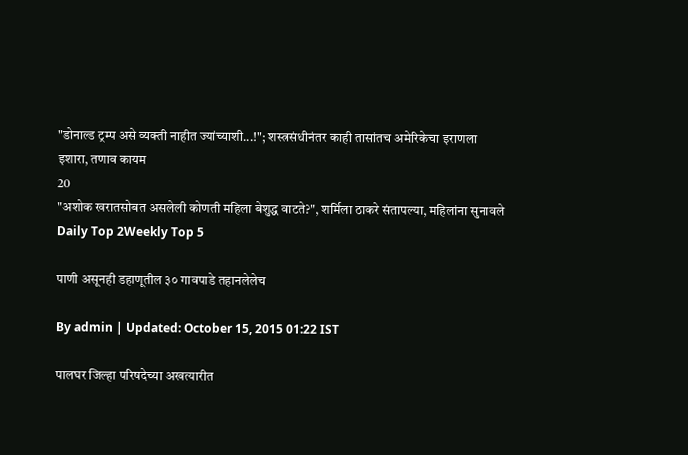"डोनाल्ड ट्रम्प असे व्यक्ती नाहीत ज्यांच्याशी...!"; शस्त्रसंधीनंतर काही तासांतच अमेरिकेचा इराणला इशारा, तणाव कायम
20
"अशोक खरातसोबत असलेली कोणती महिला बेशुद्ध वाटते?", शर्मिला ठाकरे संतापल्या, महिलांना सुनावले
Daily Top 2Weekly Top 5

पाणी असूनही डहाणूतील ३० गावपाडे तहानलेलेच

By admin | Updated: October 15, 2015 01:22 IST

पालघर जिल्हा परिषदेच्या अखत्यारीत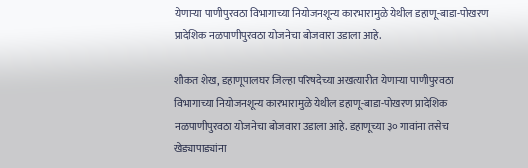येणाऱ्या पाणीपुरवठा विभागाच्या नियोजनशून्य कारभारामुळे येथील डहाणू-बाडा-पोखरण प्रादेशिक नळपाणीपुरवठा योजनेचा बोजवारा उडाला आहे.

शौकत शेख, डहाणूपालघर जिल्हा परिषदेच्या अखत्यारीत येणाऱ्या पाणीपुरवठा विभागाच्या नियोजनशून्य कारभारामुळे येथील डहाणू-बाडा-पोखरण प्रादेशिक नळपाणीपुरवठा योजनेचा बोजवारा उडाला आहे. डहाणूच्या ३० गावांना तसेच खेड्यापाड्यांना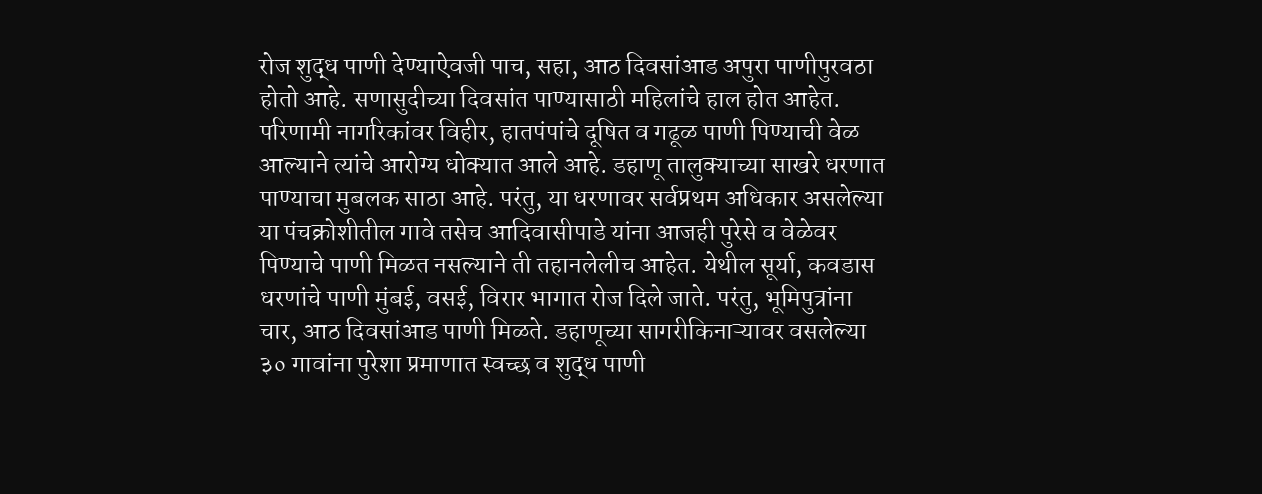रोज शुद्ध पाणी देण्याऐवजी पाच, सहा, आठ दिवसांआड अपुरा पाणीपुरवठा होतो आहे. सणासुदीच्या दिवसांत पाण्यासाठी महिलांचे हाल होत आहेत. परिणामी नागरिकांवर विहीर, हातपंपांचे दूषित व गढूळ पाणी पिण्याची वेळ आल्याने त्यांचे आरोग्य धोक्यात आले आहे. डहाणू तालुक्याच्या साखरे धरणात पाण्याचा मुबलक साठा आहे. परंतु, या धरणावर सर्वप्रथम अधिकार असलेल्या या पंचक्रोशीतील गावे तसेच आदिवासीपाडे यांना आजही पुरेसे व वेळेवर पिण्याचे पाणी मिळत नसल्याने ती तहानलेलीच आहेत. येथील सूर्या, कवडास धरणांचे पाणी मुंबई, वसई, विरार भागात रोज दिले जाते. परंतु, भूमिपुत्रांना चार, आठ दिवसांआड पाणी मिळते. डहाणूच्या सागरीकिनाऱ्यावर वसलेल्या ३० गावांना पुरेशा प्रमाणात स्वच्छ व शुद्ध पाणी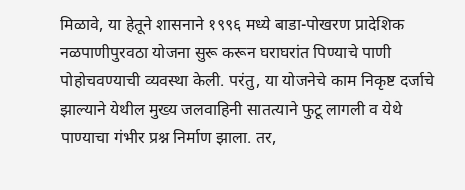मिळावे, या हेतूने शासनाने १९९६ मध्ये बाडा-पोखरण प्रादेशिक नळपाणीपुरवठा योजना सुरू करून घराघरांत पिण्याचे पाणी पोहोचवण्याची व्यवस्था केली. परंतु, या योजनेचे काम निकृष्ट दर्जाचे झाल्याने येथील मुख्य जलवाहिनी सातत्याने फुटू लागली व येथे पाण्याचा गंभीर प्रश्न निर्माण झाला. तर,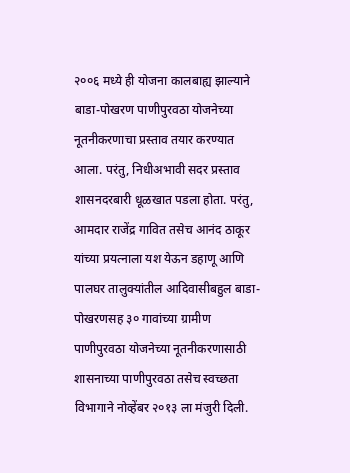२००६ मध्ये ही योजना कालबाह्य झाल्याने बाडा-पोखरण पाणीपुरवठा योजनेच्या नूतनीकरणाचा प्रस्ताव तयार करण्यात आला. परंतु, निधीअभावी सदर प्रस्ताव शासनदरबारी धूळखात पडला होता. परंतु, आमदार राजेंद्र गावित तसेच आनंद ठाकूर यांच्या प्रयत्नाला यश येऊन डहाणू आणि पालघर तालुक्यांतील आदिवासीबहुल बाडा-पोखरणसह ३० गावांच्या ग्रामीण पाणीपुरवठा योजनेच्या नूतनीकरणासाठी शासनाच्या पाणीपुरवठा तसेच स्वच्छता विभागाने नोव्हेंबर २०१३ ला मंजुरी दिली.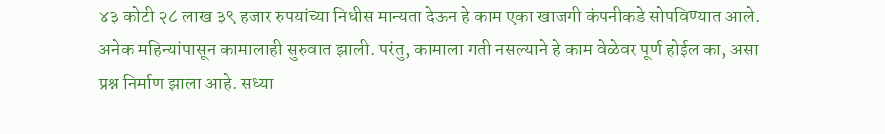४३ कोटी २८ लाख ३९ हजार रुपयांच्या निधीस मान्यता देऊन हे काम एका खाजगी कंपनीकडे सोपविण्यात आले. अनेक महिन्यांपासून कामालाही सुरुवात झाली. परंतु, कामाला गती नसल्याने हे काम वेळेवर पूर्ण होईल का, असा प्रश्न निर्माण झाला आहे. सध्या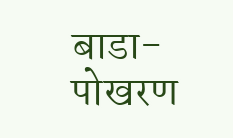बाडा-पोखरण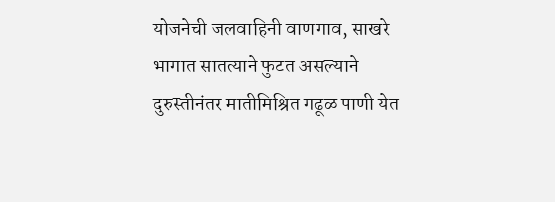योजनेची जलवाहिनी वाणगाव, साखरे भागात सातत्याने फुटत असल्याने दुरुस्तीनंतर मातीमिश्रित गढूळ पाणी येत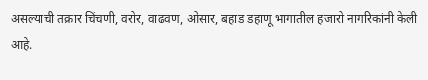असल्याची तक्रार चिंचणी, वरोर, वाढवण, ओसार, बहाड डहाणू भागातील हजारो नागरिकांनी केली आहे.